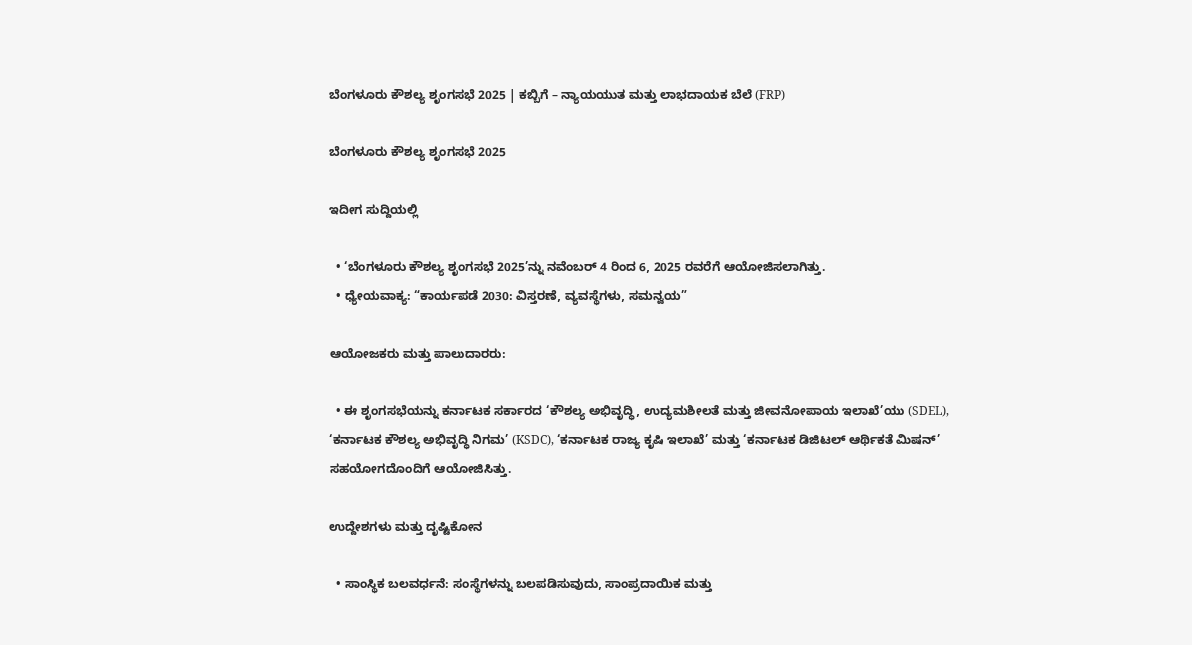ಬೆಂಗಳೂರು ಕೌಶಲ್ಯ ಶೃಂಗಸಭೆ 2025 | ಕಬ್ಬಿಗೆ – ನ್ಯಾಯಯುತ ಮತ್ತು ಲಾಭದಾಯಕ ಬೆಲೆ (FRP)

ಬೆಂಗಳೂರು ಕೌಶಲ್ಯ ಶೃಂಗಸಭೆ 2025

ಇದೀಗ ಸುದ್ದಿಯಲ್ಲಿ

  • ‘ಬೆಂಗಳೂರು ಕೌಶಲ್ಯ ಶೃಂಗಸಭೆ 2025’ನ್ನು ನವೆಂಬರ್ 4 ರಿಂದ 6, 2025 ರವರೆಗೆ ಆಯೋಜಿಸಲಾಗಿತ್ತು.
  • ಧ್ಯೇಯವಾಕ್ಯ: “ಕಾರ್ಯಪಡೆ 2030: ವಿಸ್ತರಣೆ, ವ್ಯವಸ್ಥೆಗಳು, ಸಮನ್ವಯ”

ಆಯೋಜಕರು ಮತ್ತು ಪಾಲುದಾರರು:

  • ಈ ಶೃಂಗಸಭೆಯನ್ನು ಕರ್ನಾಟಕ ಸರ್ಕಾರದ ‘ಕೌಶಲ್ಯ ಅಭಿವೃದ್ಧಿ, ಉದ್ಯಮಶೀಲತೆ ಮತ್ತು ಜೀವನೋಪಾಯ ಇಲಾಖೆ’ಯು (SDEL), ‘ಕರ್ನಾಟಕ ಕೌಶಲ್ಯ ಅಭಿವೃದ್ಧಿ ನಿಗಮ’ (KSDC), ‘ಕರ್ನಾಟಕ ರಾಜ್ಯ ಕೃಷಿ ಇಲಾಖೆ’ ಮತ್ತು ‘ಕರ್ನಾಟಕ ಡಿಜಿಟಲ್ ಆರ್ಥಿಕತೆ ಮಿಷನ್’ ಸಹಯೋಗದೊಂದಿಗೆ ಆಯೋಜಿಸಿತ್ತು.

ಉದ್ದೇಶಗಳು ಮತ್ತು ದೃಷ್ಟಿಕೋನ

  • ಸಾಂಸ್ಥಿಕ ಬಲವರ್ಧನೆ: ಸಂಸ್ಥೆಗಳನ್ನು ಬಲಪಡಿಸುವುದು, ಸಾಂಪ್ರದಾಯಿಕ ಮತ್ತು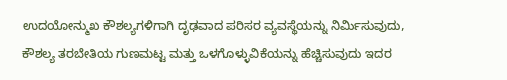ಉದಯೋನ್ಮುಖ ಕೌಶಲ್ಯಗಳಿಗಾಗಿ ದೃಢವಾದ ಪರಿಸರ ವ್ಯವಸ್ಥೆಯನ್ನು ನಿರ್ಮಿಸುವುದು, ಕೌಶಲ್ಯ ತರಬೇತಿಯ ಗುಣಮಟ್ಟ ಮತ್ತು ಒಳಗೊಳ್ಳುವಿಕೆಯನ್ನು ಹೆಚ್ಚಿಸುವುದು ಇದರ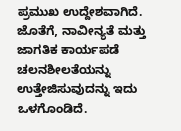ಪ್ರಮುಖ ಉದ್ದೇಶವಾಗಿದೆ. ಜೊತೆಗೆ, ನಾವೀನ್ಯತೆ ಮತ್ತು ಜಾಗತಿಕ ಕಾರ್ಯಪಡೆ ಚಲನಶೀಲತೆಯನ್ನು ಉತ್ತೇಜಿಸುವುದನ್ನು ಇದು ಒಳಗೊಂಡಿದೆ.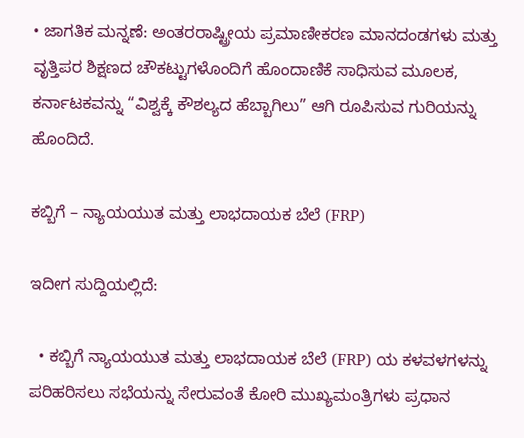• ಜಾಗತಿಕ ಮನ್ನಣೆ: ಅಂತರರಾಷ್ಟ್ರೀಯ ಪ್ರಮಾಣೀಕರಣ ಮಾನದಂಡಗಳು ಮತ್ತು ವೃತ್ತಿಪರ ಶಿಕ್ಷಣದ ಚೌಕಟ್ಟುಗಳೊಂದಿಗೆ ಹೊಂದಾಣಿಕೆ ಸಾಧಿಸುವ ಮೂಲಕ, ಕರ್ನಾಟಕವನ್ನು “ವಿಶ್ವಕ್ಕೆ ಕೌಶಲ್ಯದ ಹೆಬ್ಬಾಗಿಲು” ಆಗಿ ರೂಪಿಸುವ ಗುರಿಯನ್ನು ಹೊಂದಿದೆ.

ಕಬ್ಬಿಗೆ – ನ್ಯಾಯಯುತ ಮತ್ತು ಲಾಭದಾಯಕ ಬೆಲೆ (FRP)

ಇದೀಗ ಸುದ್ದಿಯಲ್ಲಿದೆ:

  • ಕಬ್ಬಿಗೆ ನ್ಯಾಯಯುತ ಮತ್ತು ಲಾಭದಾಯಕ ಬೆಲೆ (FRP) ಯ ಕಳವಳಗಳನ್ನು ಪರಿಹರಿಸಲು ಸಭೆಯನ್ನು ಸೇರುವಂತೆ ಕೋರಿ ಮುಖ್ಯಮಂತ್ರಿಗಳು ಪ್ರಧಾನ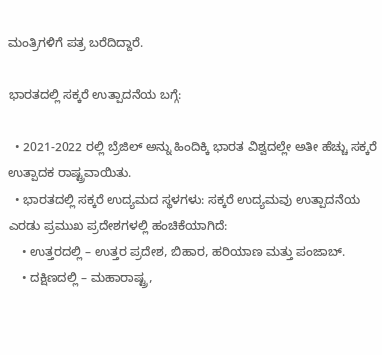ಮಂತ್ರಿಗಳಿಗೆ ಪತ್ರ ಬರೆದಿದ್ದಾರೆ.

ಭಾರತದಲ್ಲಿ ಸಕ್ಕರೆ ಉತ್ಪಾದನೆಯ ಬಗ್ಗೆ:

  • 2021-2022 ರಲ್ಲಿ ಬ್ರೆಜಿಲ್ ಅನ್ನು ಹಿಂದಿಕ್ಕಿ ಭಾರತ ವಿಶ್ವದಲ್ಲೇ ಅತೀ ಹೆಚ್ಚು ಸಕ್ಕರೆ ಉತ್ಪಾದಕ ರಾಷ್ಟ್ರವಾಯಿತು.
  • ಭಾರತದಲ್ಲಿ ಸಕ್ಕರೆ ಉದ್ಯಮದ ಸ್ಥಳಗಳು: ಸಕ್ಕರೆ ಉದ್ಯಮವು ಉತ್ಪಾದನೆಯ ಎರಡು ಪ್ರಮುಖ ಪ್ರದೇಶಗಳಲ್ಲಿ ಹಂಚಿಕೆಯಾಗಿದೆ:
    • ಉತ್ತರದಲ್ಲಿ – ಉತ್ತರ ಪ್ರದೇಶ, ಬಿಹಾರ, ಹರಿಯಾಣ ಮತ್ತು ಪಂಜಾಬ್.
    • ದಕ್ಷಿಣದಲ್ಲಿ – ಮಹಾರಾಷ್ಟ್ರ,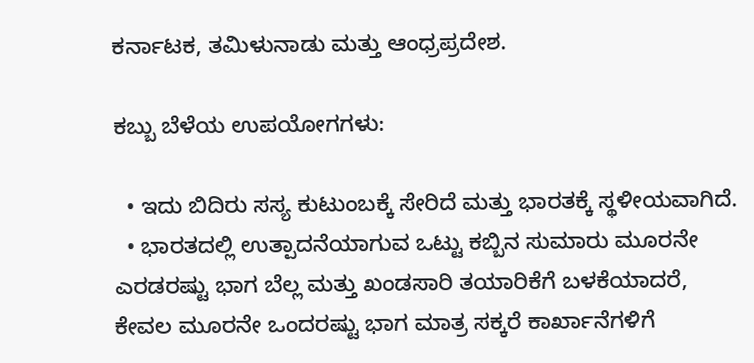ಕರ್ನಾಟಕ, ತಮಿಳುನಾಡು ಮತ್ತು ಆಂಧ್ರಪ್ರದೇಶ.

ಕಬ್ಬು ಬೆಳೆಯ ಉಪಯೋಗಗಳು:

  • ಇದು ಬಿದಿರು ಸಸ್ಯ ಕುಟುಂಬಕ್ಕೆ ಸೇರಿದೆ ಮತ್ತು ಭಾರತಕ್ಕೆ ಸ್ಥಳೀಯವಾಗಿದೆ.
  • ಭಾರತದಲ್ಲಿ ಉತ್ಪಾದನೆಯಾಗುವ ಒಟ್ಟು ಕಬ್ಬಿನ ಸುಮಾರು ಮೂರನೇ ಎರಡರಷ್ಟು ಭಾಗ ಬೆಲ್ಲ ಮತ್ತು ಖಂಡಸಾರಿ ತಯಾರಿಕೆಗೆ ಬಳಕೆಯಾದರೆ, ಕೇವಲ ಮೂರನೇ ಒಂದರಷ್ಟು ಭಾಗ ಮಾತ್ರ ಸಕ್ಕರೆ ಕಾರ್ಖಾನೆಗಳಿಗೆ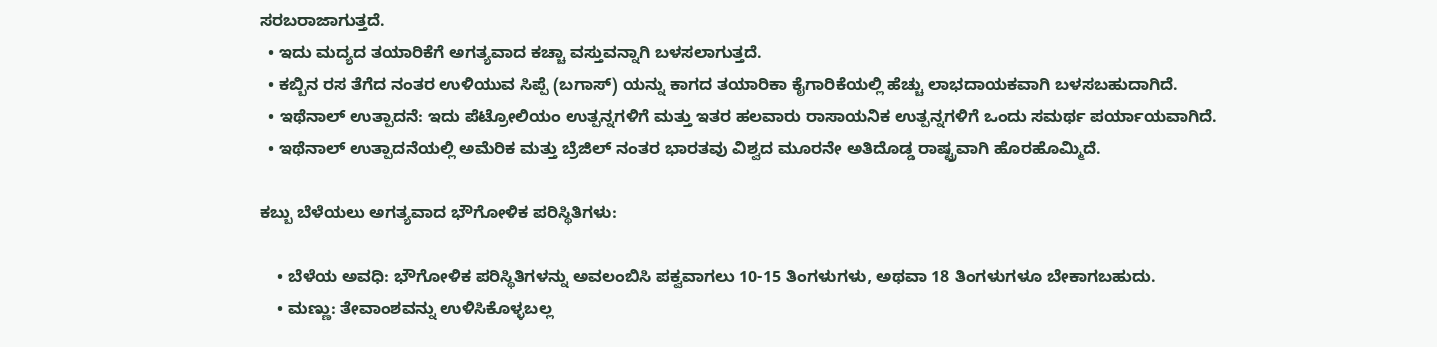ಸರಬರಾಜಾಗುತ್ತದೆ.
  • ಇದು ಮದ್ಯದ ತಯಾರಿಕೆಗೆ ಅಗತ್ಯವಾದ ಕಚ್ಚಾ ವಸ್ತುವನ್ನಾಗಿ ಬಳಸಲಾಗುತ್ತದೆ.
  • ಕಬ್ಬಿನ ರಸ ತೆಗೆದ ನಂತರ ಉಳಿಯುವ ಸಿಪ್ಪೆ (ಬಗಾಸ್) ಯನ್ನು ಕಾಗದ ತಯಾರಿಕಾ ಕೈಗಾರಿಕೆಯಲ್ಲಿ ಹೆಚ್ಚು ಲಾಭದಾಯಕವಾಗಿ ಬಳಸಬಹುದಾಗಿದೆ.
  • ಇಥೆನಾಲ್ ಉತ್ಪಾದನೆ: ಇದು ಪೆಟ್ರೋಲಿಯಂ ಉತ್ಪನ್ನಗಳಿಗೆ ಮತ್ತು ಇತರ ಹಲವಾರು ರಾಸಾಯನಿಕ ಉತ್ಪನ್ನಗಳಿಗೆ ಒಂದು ಸಮರ್ಥ ಪರ್ಯಾಯವಾಗಿದೆ.
  • ಇಥೆನಾಲ್ ಉತ್ಪಾದನೆಯಲ್ಲಿ ಅಮೆರಿಕ ಮತ್ತು ಬ್ರೆಜಿಲ್ ನಂತರ ಭಾರತವು ವಿಶ್ವದ ಮೂರನೇ ಅತಿದೊಡ್ಡ ರಾಷ್ಟ್ರವಾಗಿ ಹೊರಹೊಮ್ಮಿದೆ.

ಕಬ್ಬು ಬೆಳೆಯಲು ಅಗತ್ಯವಾದ ಭೌಗೋಳಿಕ ಪರಿಸ್ಥಿತಿಗಳು:

    • ಬೆಳೆಯ ಅವಧಿ: ಭೌಗೋಳಿಕ ಪರಿಸ್ಥಿತಿಗಳನ್ನು ಅವಲಂಬಿಸಿ ಪಕ್ವವಾಗಲು 10-15 ತಿಂಗಳುಗಳು, ಅಥವಾ 18 ತಿಂಗಳುಗಳೂ ಬೇಕಾಗಬಹುದು.
    • ಮಣ್ಣು: ತೇವಾಂಶವನ್ನು ಉಳಿಸಿಕೊಳ್ಳಬಲ್ಲ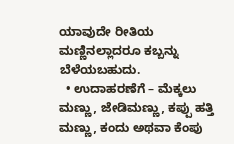ಯಾವುದೇ ರೀತಿಯ ಮಣ್ಣಿನಲ್ಲಾದರೂ ಕಬ್ಬನ್ನು ಬೆಳೆಯಬಹುದು.
  • ಉದಾಹರಣೆಗೆ – ಮೆಕ್ಕಲು ಮಣ್ಣು, ಜೇಡಿಮಣ್ಣು, ಕಪ್ಪು ಹತ್ತಿ ಮಣ್ಣು, ಕಂದು ಅಥವಾ ಕೆಂಪು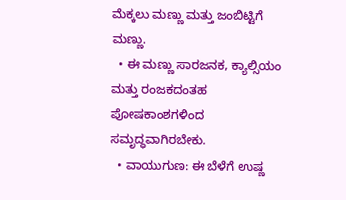ಮೆಕ್ಕಲು ಮಣ್ಣು ಮತ್ತು ಜಂಬಿಟ್ಟಿಗೆ ಮಣ್ಣು.
  • ಈ ಮಣ್ಣು ಸಾರಜನಕ, ಕ್ಯಾಲ್ಸಿಯಂ ಮತ್ತು ರಂಜಕದಂತಹ ಪೋಷಕಾಂಶಗಳಿಂದ ಸಮೃದ್ಧವಾಗಿರಬೇಕು.
  • ವಾಯುಗುಣ: ಈ ಬೆಳೆಗೆ ಉಷ್ಣ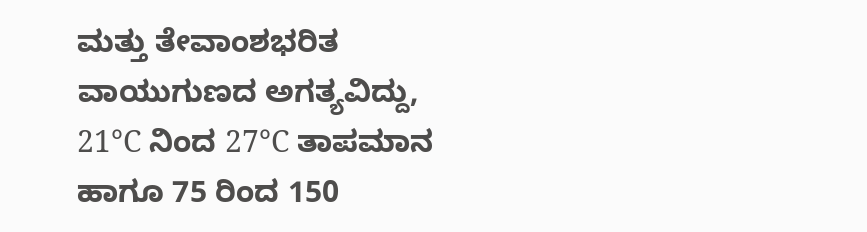ಮತ್ತು ತೇವಾಂಶಭರಿತ ವಾಯುಗುಣದ ಅಗತ್ಯವಿದ್ದು, 21°C ನಿಂದ 27°C ತಾಪಮಾನ ಹಾಗೂ 75 ರಿಂದ 150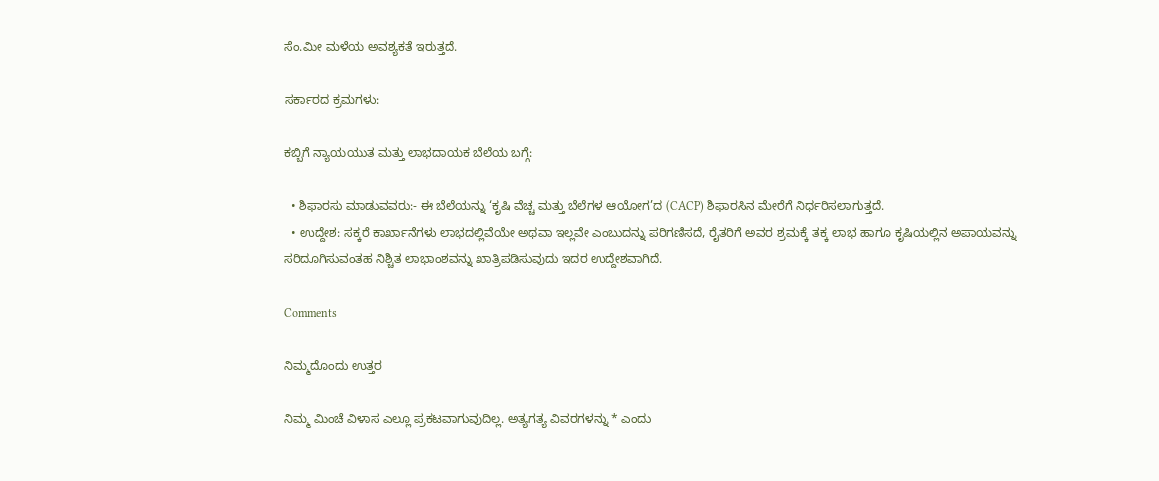ಸೆಂ.ಮೀ ಮಳೆಯ ಅವಶ್ಯಕತೆ ಇರುತ್ತದೆ.

ಸರ್ಕಾರದ ಕ್ರಮಗಳು:

ಕಬ್ಬಿಗೆ ನ್ಯಾಯಯುತ ಮತ್ತು ಲಾಭದಾಯಕ ಬೆಲೆಯ ಬಗ್ಗೆ:

  • ಶಿಫಾರಸು ಮಾಡುವವರು:- ಈ ಬೆಲೆಯನ್ನು ‘ಕೃಷಿ ವೆಚ್ಚ ಮತ್ತು ಬೆಲೆಗಳ ಆಯೋಗ’ದ (CACP) ಶಿಫಾರಸಿನ ಮೇರೆಗೆ ನಿರ್ಧರಿಸಲಾಗುತ್ತದೆ.
  • ಉದ್ದೇಶ: ಸಕ್ಕರೆ ಕಾರ್ಖಾನೆಗಳು ಲಾಭದಲ್ಲಿವೆಯೇ ಅಥವಾ ಇಲ್ಲವೇ ಎಂಬುದನ್ನು ಪರಿಗಣಿಸದೆ, ರೈತರಿಗೆ ಅವರ ಶ್ರಮಕ್ಕೆ ತಕ್ಕ ಲಾಭ ಹಾಗೂ ಕೃಷಿಯಲ್ಲಿನ ಅಪಾಯವನ್ನು ಸರಿದೂಗಿಸುವಂತಹ ನಿಶ್ಚಿತ ಲಾಭಾಂಶವನ್ನು ಖಾತ್ರಿಪಡಿಸುವುದು ಇದರ ಉದ್ದೇಶವಾಗಿದೆ.

Comments

ನಿಮ್ಮದೊಂದು ಉತ್ತರ

ನಿಮ್ಮ ಮಿಂಚೆ ವಿಳಾಸ ಎಲ್ಲೂ ಪ್ರಕಟವಾಗುವುದಿಲ್ಲ. ಅತ್ಯಗತ್ಯ ವಿವರಗಳನ್ನು * ಎಂದು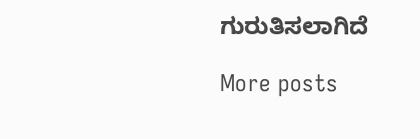ಗುರುತಿಸಲಾಗಿದೆ

More posts